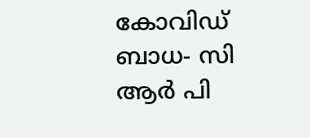കോവിഡ് ബാധ- സി ആര്‍ പി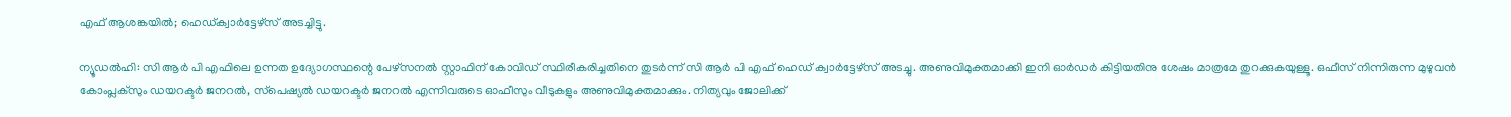എഫ് ആശങ്കയില്‍; ഹെഡ്ക്വാര്‍ട്ടേഴ്‌സ് അടച്ചിട്ടു.

ന്യൂഡല്‍ഹി: സി ആര്‍ പി എഫിലെ ഉന്നത ഉദ്യോഗസ്ഥന്റെ പേഴ്‌സനല്‍ സ്റ്റാഫിന് കോവിഡ് സ്ഥിരീകരിച്ചതിനെ തുടര്‍ന്ന് സി ആര്‍ പി എഫ് ഹെഡ് ക്വാര്‍ട്ടേഴ്‌സ് അടച്ചു. അണുവിമുക്തമാക്കി ഇനി ഓര്‍ഡര്‍ കിട്ടിയതിനു ശേഷം മാത്രമേ തുറക്കുകയുള്ളൂ. ഒഫീസ് നിന്നിരുന്ന മുഴുവന്‍ കോംപ്ലക്‌സും ഡയറക്ടര്‍ ജനറല്‍, സ്‌പെഷ്യല്‍ ഡയറക്ടര്‍ ജനറല്‍ എന്നിവരുടെ ഓഫീസും വീടുകളും അണുവിമുക്തമാക്കും. നിത്യവും ജോലിക്ക്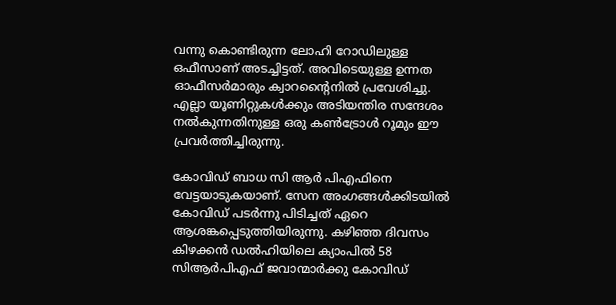വന്നു കൊണ്ടിരുന്ന ലോഹി റോഡിലുള്ള ഒഫീസാണ് അടച്ചിട്ടത്. അവിടെയുള്ള ഉന്നത ഓഫീസര്‍മാരും ക്വാറന്റൈനില്‍ പ്രവേശിച്ചു. എല്ലാ യൂണിറ്റുകള്‍ക്കും അടിയന്തിര സന്ദേശം നല്‍കുന്നതിനുള്ള ഒരു കണ്‍ട്രോള്‍ റൂമും ഈ പ്രവര്‍ത്തിച്ചിരുന്നു.

കോവിഡ് ബാധ സി ആര്‍ പിഎഫിനെ വേട്ടയാടുകയാണ്. സേന അംഗങ്ങള്‍ക്കിടയില്‍ കോവിഡ് പടര്‍ന്നു പിടിച്ചത് ഏറെ ആശങ്കപ്പെടുത്തിയിരുന്നു. കഴിഞ്ഞ ദിവസം കിഴക്കന്‍ ഡല്‍ഹിയിലെ ക്യാംപില്‍ 58 സിആര്‍പിഎഫ് ജവാന്മാര്‍ക്കു കോവിഡ്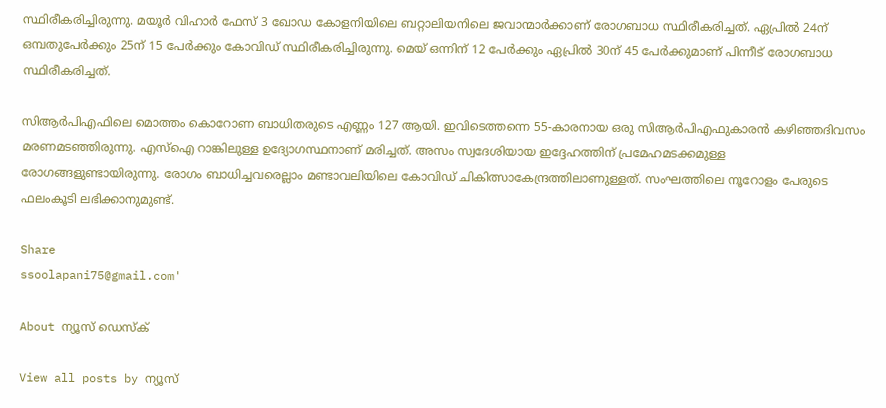സ്ഥിരീകരിച്ചിരുന്നു. മയൂര്‍ വിഹാര്‍ ഫേസ് 3 ഖോഡ കോളനിയിലെ ബറ്റാലിയനിലെ ജവാന്മാര്‍ക്കാണ് രോഗബാധ സ്ഥിരീകരിച്ചത്. ഏപ്രില്‍ 24ന് ഒമ്പതുപേര്‍ക്കും 25ന് 15 പേര്‍ക്കും കോവിഡ് സ്ഥിരീകരിച്ചിരുന്നു. മെയ് ഒന്നിന് 12 പേര്‍ക്കും ഏപ്രില്‍ 30ന് 45 പേര്‍ക്കുമാണ് പിന്നീട് രോഗബാധ സ്ഥിരീകരിച്ചത്.

സിആര്‍പിഎഫിലെ മൊത്തം കൊറോണ ബാധിതരുടെ എണ്ണം 127 ആയി. ഇവിടെത്തന്നെ 55-കാരനായ ഒരു സിആര്‍പിഎഫുകാരന്‍ കഴിഞ്ഞദിവസം മരണമടഞ്ഞിരുന്നു. എസ്ഐ റാങ്കിലുള്ള ഉദ്യോഗസ്ഥനാണ് മരിച്ചത്. അസം സ്വദേശിയായ ഇദ്ദേഹത്തിന് പ്രമേഹമടക്കമുള്ള രോഗങ്ങളുണ്ടായിരുന്നു. രോഗം ബാധിച്ചവരെല്ലാം മണ്ടാവലിയിലെ കോവിഡ് ചികിത്സാകേന്ദ്രത്തിലാണുള്ളത്. സംഘത്തിലെ നൂറോളം പേരുടെ ഫലംകൂടി ലഭിക്കാനുമുണ്ട്.

Share
ssoolapani75@gmail.com'

About ന്യൂസ് ഡെസ്ക്

View all posts by ന്യൂസ്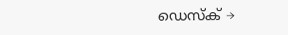ഡെസ്ക് →